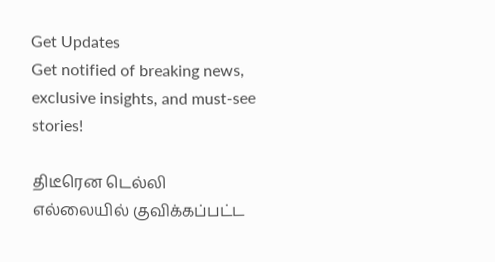Get Updates
Get notified of breaking news, exclusive insights, and must-see stories!

திடீரென டெல்லி எல்லையில் குவிக்கப்பட்ட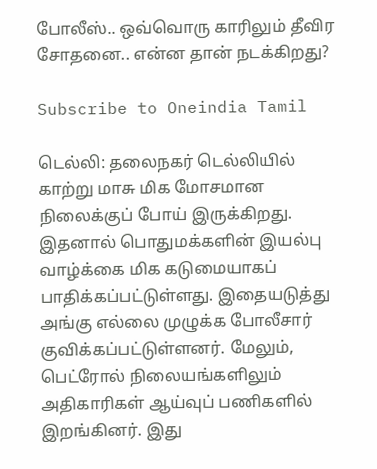போலீஸ்.. ஒவ்வொரு காரிலும் தீவிர சோதனை.. என்ன தான் நடக்கிறது?

Subscribe to Oneindia Tamil

டெல்லி: தலைநகர் டெல்லியில் காற்று மாசு மிக மோசமான நிலைக்குப் போய் இருக்கிறது. இதனால் பொதுமக்களின் இயல்பு வாழ்க்கை மிக கடுமையாகப் பாதிக்கப்பட்டுள்ளது. இதையடுத்து அங்கு எல்லை முழுக்க போலீசார் குவிக்கப்பட்டுள்ளனர். மேலும், பெட்ரோல் நிலையங்களிலும் அதிகாரிகள் ஆய்வுப் பணிகளில் இறங்கினர். இது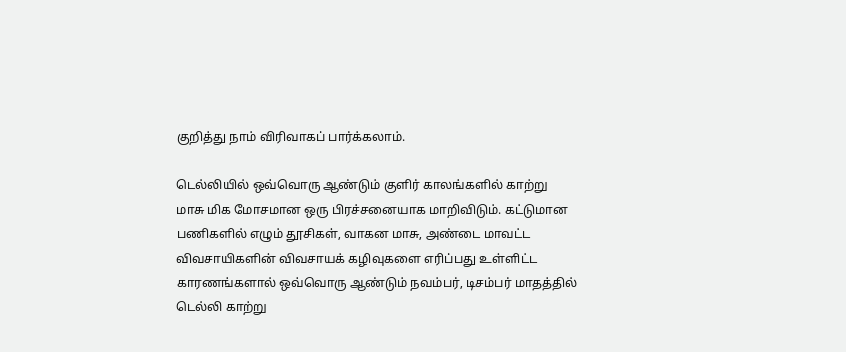குறித்து நாம் விரிவாகப் பார்க்கலாம்.

டெல்லியில் ஒவ்வொரு ஆண்டும் குளிர் காலங்களில் காற்று மாசு மிக மோசமான ஒரு பிரச்சனையாக மாறிவிடும். கட்டுமான பணிகளில் எழும் தூசிகள், வாகன மாசு, அண்டை மாவட்ட விவசாயிகளின் விவசாயக் கழிவுகளை எரிப்பது உள்ளிட்ட காரணங்களால் ஒவ்வொரு ஆண்டும் நவம்பர், டிசம்பர் மாதத்தில் டெல்லி காற்று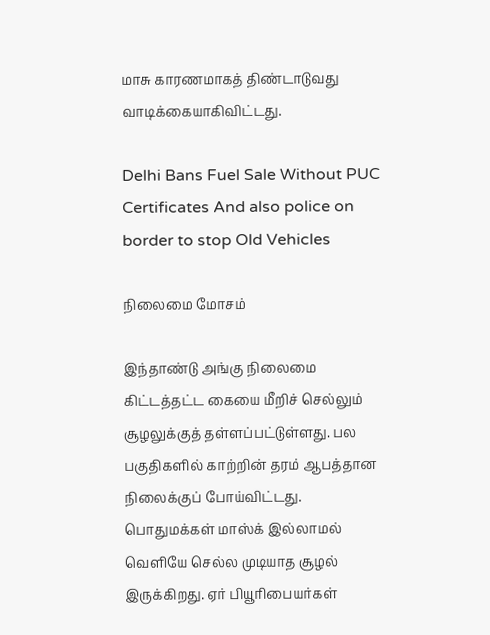மாசு காரணமாகத் திண்டாடுவது வாடிக்கையாகிவிட்டது.

Delhi Bans Fuel Sale Without PUC Certificates And also police on border to stop Old Vehicles

நிலைமை மோசம்

இந்தாண்டு அங்கு நிலைமை கிட்டத்தட்ட கையை மீறிச் செல்லும் சூழலுக்குத் தள்ளப்பட்டுள்ளது. பல பகுதிகளில் காற்றின் தரம் ஆபத்தான நிலைக்குப் போய்விட்டது. பொதுமக்கள் மாஸ்க் இல்லாமல் வெளியே செல்ல முடியாத சூழல் இருக்கிறது. ஏர் பியூரிபையர்கள்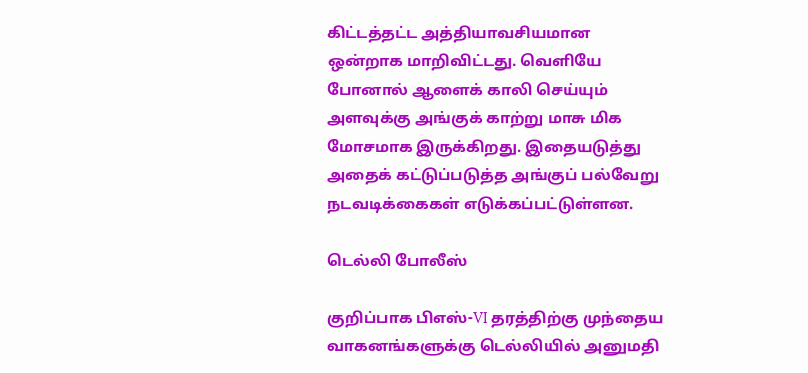கிட்டத்தட்ட அத்தியாவசியமான ஒன்றாக மாறிவிட்டது. வெளியே போனால் ஆளைக் காலி செய்யும் அளவுக்கு அங்குக் காற்று மாசு மிக மோசமாக இருக்கிறது. இதையடுத்து அதைக் கட்டுப்படுத்த அங்குப் பல்வேறு நடவடிக்கைகள் எடுக்கப்பட்டுள்ளன.

டெல்லி போலீஸ்

குறிப்பாக பிஎஸ்-VI தரத்திற்கு முந்தைய வாகனங்களுக்கு டெல்லியில் அனுமதி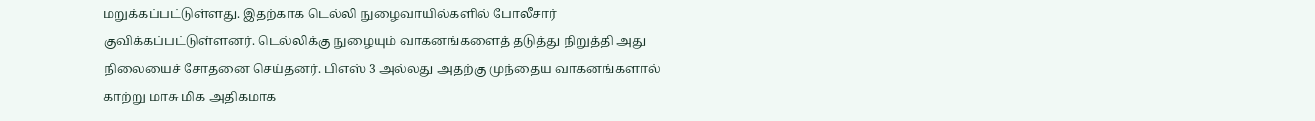மறுக்கப்பட்டுள்ளது. இதற்காக டெல்லி நுழைவாயில்களில் போலீசார் குவிக்கப்பட்டுள்ளனர். டெல்லிக்கு நுழையும் வாகனங்களைத் தடுத்து நிறுத்தி அது நிலையைச் சோதனை செய்தனர். பிஎஸ் 3 அல்லது அதற்கு முந்தைய வாகனங்களால் காற்று மாசு மிக அதிகமாக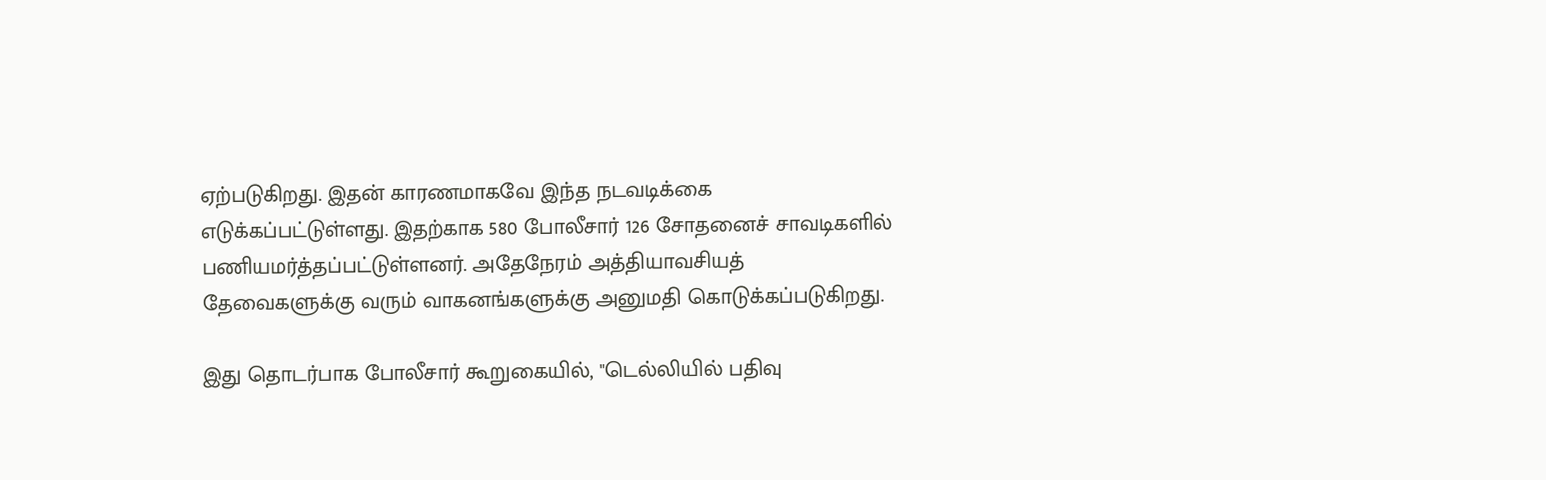ஏற்படுகிறது. இதன் காரணமாகவே இந்த நடவடிக்கை எடுக்கப்பட்டுள்ளது. இதற்காக 580 போலீசார் 126 சோதனைச் சாவடிகளில் பணியமர்த்தப்பட்டுள்ளனர். அதேநேரம் அத்தியாவசியத் தேவைகளுக்கு வரும் வாகனங்களுக்கு அனுமதி கொடுக்கப்படுகிறது.

இது தொடர்பாக போலீசார் கூறுகையில், "டெல்லியில் பதிவு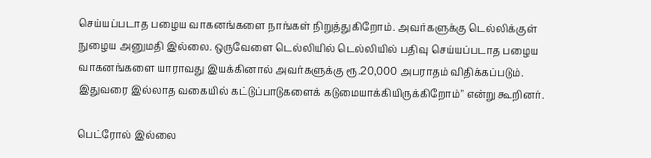செய்யப்படாத பழைய வாகனங்களை நாங்கள் நிறுத்துகிறோம். அவர்களுக்கு டெல்லிக்குள் நுழைய அனுமதி இல்லை. ஒருவேளை டெல்லியில் டெல்லியில் பதிவு செய்யப்படாத பழைய வாகனங்களை யாராவது இயக்கினால் அவர்களுக்கு ரூ.20,000 அபராதம் விதிக்கப்படும். இதுவரை இல்லாத வகையில் கட்டுப்பாடுகளைக் கடுமையாக்கியிருக்கிறோம்" என்று கூறினர்.

பெட்ரோல் இல்லை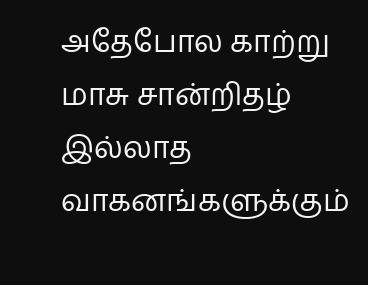அதேபோல காற்று மாசு சான்றிதழ் இல்லாத வாகனங்களுக்கும்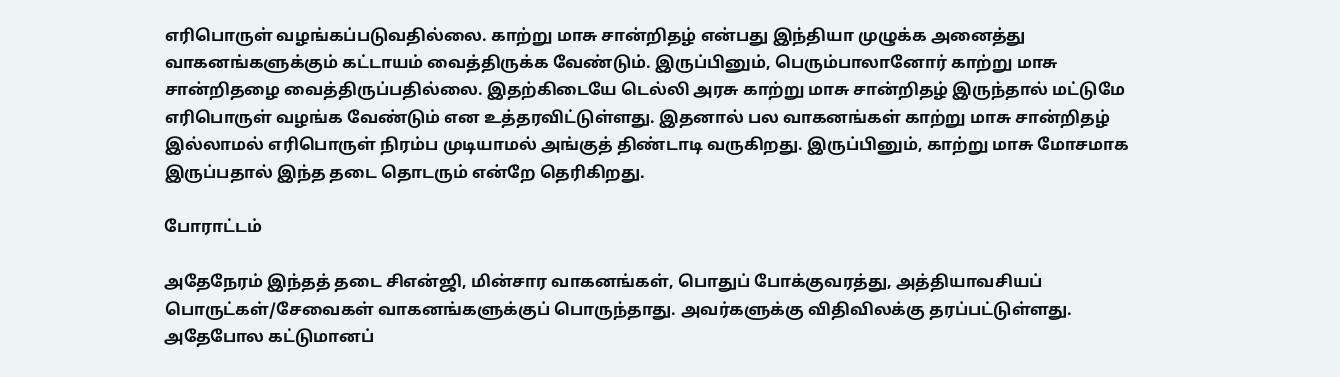எரிபொருள் வழங்கப்படுவதில்லை. காற்று மாசு சான்றிதழ் என்பது இந்தியா முழுக்க அனைத்து வாகனங்களுக்கும் கட்டாயம் வைத்திருக்க வேண்டும். இருப்பினும், பெரும்பாலானோர் காற்று மாசு சான்றிதழை வைத்திருப்பதில்லை. இதற்கிடையே டெல்லி அரசு காற்று மாசு சான்றிதழ் இருந்தால் மட்டுமே எரிபொருள் வழங்க வேண்டும் என உத்தரவிட்டுள்ளது. இதனால் பல வாகனங்கள் காற்று மாசு சான்றிதழ் இல்லாமல் எரிபொருள் நிரம்ப முடியாமல் அங்குத் திண்டாடி வருகிறது. இருப்பினும், காற்று மாசு மோசமாக இருப்பதால் இந்த தடை தொடரும் என்றே தெரிகிறது.

போராட்டம்

அதேநேரம் இந்தத் தடை சிஎன்ஜி, மின்சார வாகனங்கள், பொதுப் போக்குவரத்து, அத்தியாவசியப் பொருட்கள்/சேவைகள் வாகனங்களுக்குப் பொருந்தாது. அவர்களுக்கு விதிவிலக்கு தரப்பட்டுள்ளது. அதேபோல கட்டுமானப்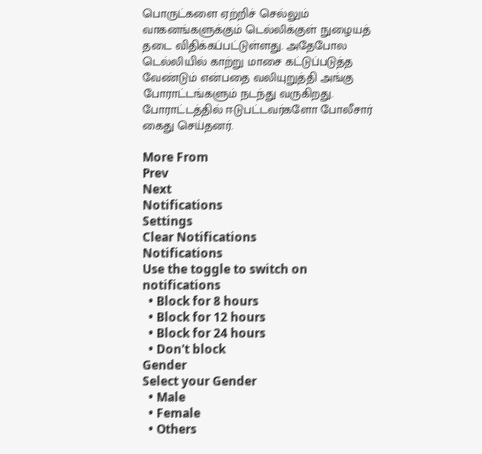பொருட்களை ஏற்றிச் செல்லும் வாகனங்களுக்கும் டெல்லிக்குள் நுழையத் தடை விதிக்கப்பட்டுள்ளது. அதேபோல டெல்லியில் காற்று மாசை கட்டுப்படுத்த வேண்டும் என்பதை வலியுறுத்தி அங்கு போராட்டங்களும் நடந்து வருகிறது. போராட்டத்தில் ஈடுபட்டவர்களோ போலீசார் கைது செய்தனர்.

More From
Prev
Next
Notifications
Settings
Clear Notifications
Notifications
Use the toggle to switch on notifications
  • Block for 8 hours
  • Block for 12 hours
  • Block for 24 hours
  • Don't block
Gender
Select your Gender
  • Male
  • Female
  • Others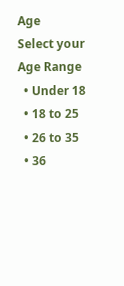Age
Select your Age Range
  • Under 18
  • 18 to 25
  • 26 to 35
  • 36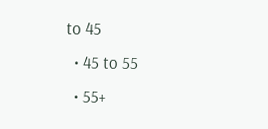to 45
  • 45 to 55
  • 55+